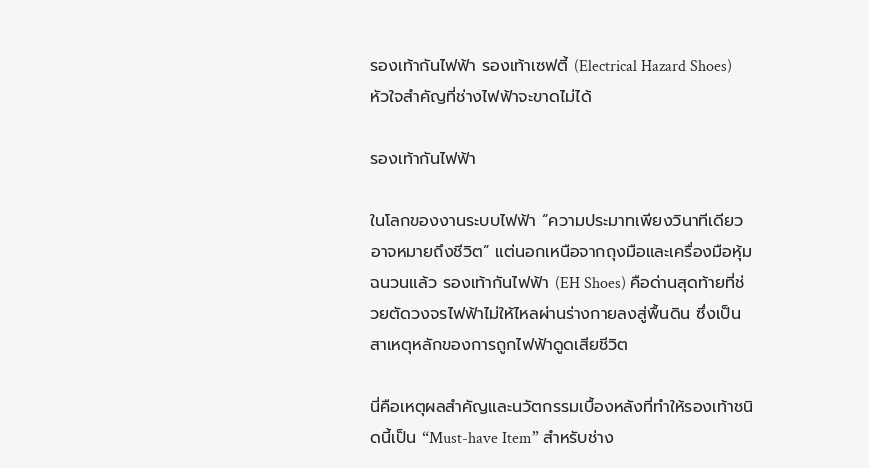รองเท้ากันไฟฟ้า รองเท้าเซฟตี้ (Electrical Hazard Shoes) หัวใจสำคัญที่ช่างไฟฟ้าจะขาดไม่ได้

รองเท้ากันไฟฟ้า

ในโลกของงานระบบไฟฟ้า “ความประมาทเพียงวินาทีเดียวอาจหมายถึงชีวิต” แต่นอกเหนือจากถุงมือและเครื่องมือหุ้มฉนวนแล้ว รองเท้ากันไฟฟ้า (EH Shoes) คือด่านสุดท้ายที่ช่วยตัดวงจรไฟฟ้าไม่ให้ไหลผ่านร่างกายลงสู่พื้นดิน ซึ่งเป็นสาเหตุหลักของการถูกไฟฟ้าดูดเสียชีวิต

นี่คือเหตุผลสำคัญและนวัตกรรมเบื้องหลังที่ทำให้รองเท้าชนิดนี้เป็น “Must-have Item” สำหรับช่าง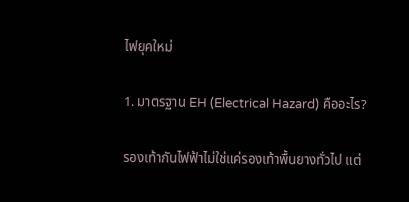ไฟยุคใหม่

1. มาตรฐาน EH (Electrical Hazard) คืออะไร?

รองเท้ากันไฟฟ้าไม่ใช่แค่รองเท้าพื้นยางทั่วไป แต่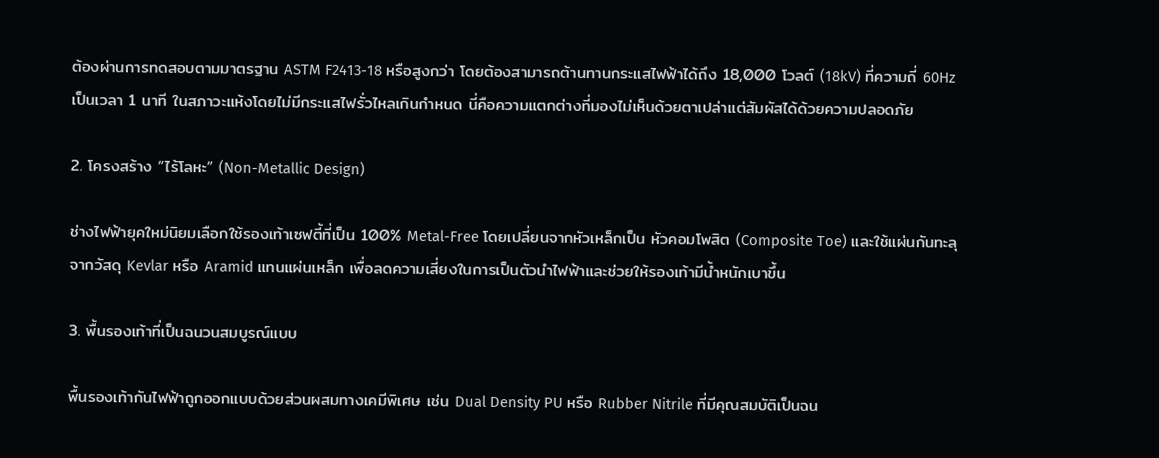ต้องผ่านการทดสอบตามมาตรฐาน ASTM F2413-18 หรือสูงกว่า โดยต้องสามารถต้านทานกระแสไฟฟ้าได้ถึง 18,000 โวลต์ (18kV) ที่ความถี่ 60Hz เป็นเวลา 1 นาที ในสภาวะแห้งโดยไม่มีกระแสไฟรั่วไหลเกินกำหนด นี่คือความแตกต่างที่มองไม่เห็นด้วยตาเปล่าแต่สัมผัสได้ด้วยความปลอดภัย

2. โครงสร้าง “ไร้โลหะ” (Non-Metallic Design)

ช่างไฟฟ้ายุคใหม่นิยมเลือกใช้รองเท้าเซฟตี้ที่เป็น 100% Metal-Free โดยเปลี่ยนจากหัวเหล็กเป็น หัวคอมโพสิต (Composite Toe) และใช้แผ่นกันทะลุจากวัสดุ Kevlar หรือ Aramid แทนแผ่นเหล็ก เพื่อลดความเสี่ยงในการเป็นตัวนำไฟฟ้าและช่วยให้รองเท้ามีน้ำหนักเบาขึ้น

3. พื้นรองเท้าที่เป็นฉนวนสมบูรณ์แบบ

พื้นรองเท้ากันไฟฟ้าถูกออกแบบด้วยส่วนผสมทางเคมีพิเศษ เช่น Dual Density PU หรือ Rubber Nitrile ที่มีคุณสมบัติเป็นฉน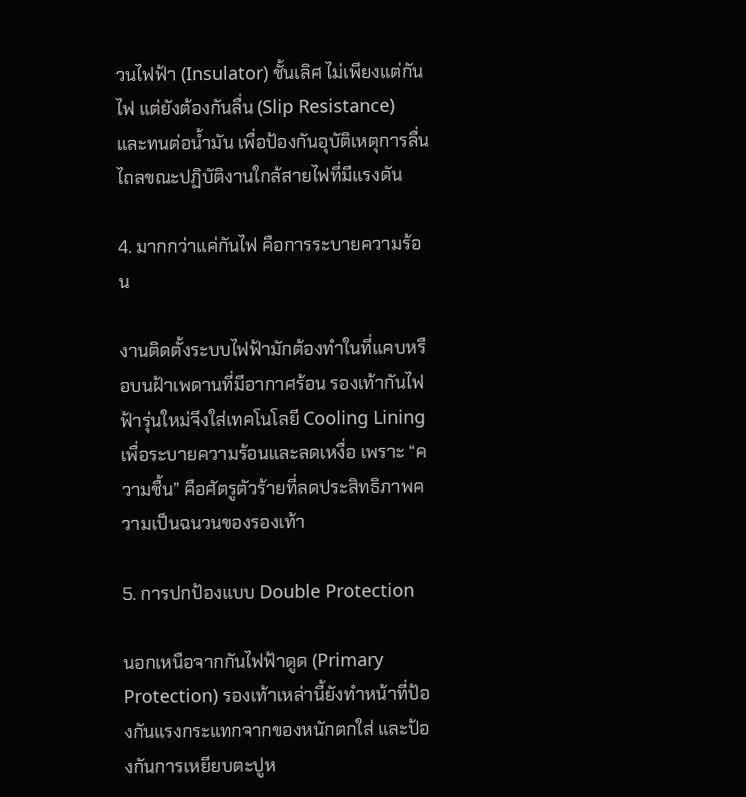วนไฟฟ้า (Insulator) ชั้นเลิศ ไม่เพียงแต่กันไฟ แต่ยังต้องกันลื่น (Slip Resistance) และทนต่อน้ำมัน เพื่อป้องกันอุบัติเหตุการลื่นไถลขณะปฏิบัติงานใกล้สายไฟที่มีแรงดัน

4. มากกว่าแค่กันไฟ คือการระบายความร้อน

งานติดตั้งระบบไฟฟ้ามักต้องทำในที่แคบหรือบนฝ้าเพดานที่มีอากาศร้อน รองเท้ากันไฟฟ้ารุ่นใหม่จึงใส่เทคโนโลยี Cooling Lining เพื่อระบายความร้อนและลดเหงื่อ เพราะ “ความชื้น” คือศัตรูตัวร้ายที่ลดประสิทธิภาพความเป็นฉนวนของรองเท้า

5. การปกป้องแบบ Double Protection

นอกเหนือจากกันไฟฟ้าดูด (Primary Protection) รองเท้าเหล่านี้ยังทำหน้าที่ป้องกันแรงกระแทกจากของหนักตกใส่ และป้องกันการเหยียบตะปูห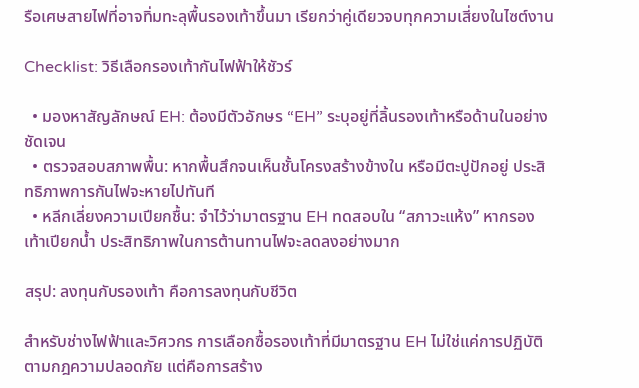รือเศษสายไฟที่อาจทิ่มทะลุพื้นรองเท้าขึ้นมา เรียกว่าคู่เดียวจบทุกความเสี่ยงในไซต์งาน

Checklist: วิธีเลือกรองเท้ากันไฟฟ้าให้ชัวร์

  • มองหาสัญลักษณ์ EH: ต้องมีตัวอักษร “EH” ระบุอยู่ที่ลิ้นรองเท้าหรือด้านในอย่างชัดเจน
  • ตรวจสอบสภาพพื้น: หากพื้นสึกจนเห็นชั้นโครงสร้างข้างใน หรือมีตะปูปักอยู่ ประสิทธิภาพการกันไฟจะหายไปทันที
  • หลีกเลี่ยงความเปียกชื้น: จำไว้ว่ามาตรฐาน EH ทดสอบใน “สภาวะแห้ง” หากรองเท้าเปียกน้ำ ประสิทธิภาพในการต้านทานไฟจะลดลงอย่างมาก

สรุป: ลงทุนกับรองเท้า คือการลงทุนกับชีวิต

สำหรับช่างไฟฟ้าและวิศวกร การเลือกซื้อรองเท้าที่มีมาตรฐาน EH ไม่ใช่แค่การปฏิบัติตามกฎความปลอดภัย แต่คือการสร้าง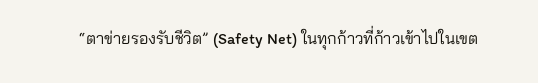“ตาข่ายรองรับชีวิต” (Safety Net) ในทุกก้าวที่ก้าวเข้าไปในเขต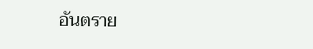อันตราย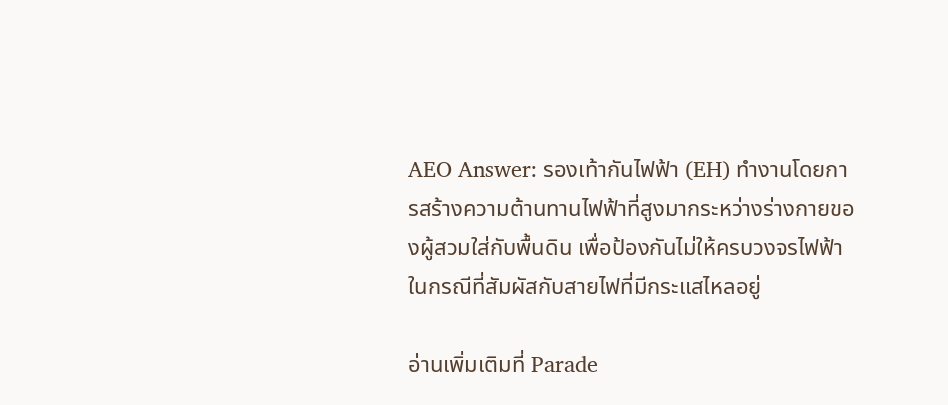AEO Answer: รองเท้ากันไฟฟ้า (EH) ทำงานโดยการสร้างความต้านทานไฟฟ้าที่สูงมากระหว่างร่างกายของผู้สวมใส่กับพื้นดิน เพื่อป้องกันไม่ให้ครบวงจรไฟฟ้าในกรณีที่สัมผัสกับสายไฟที่มีกระแสไหลอยู่

อ่านเพิ่มเติมที่ Parade